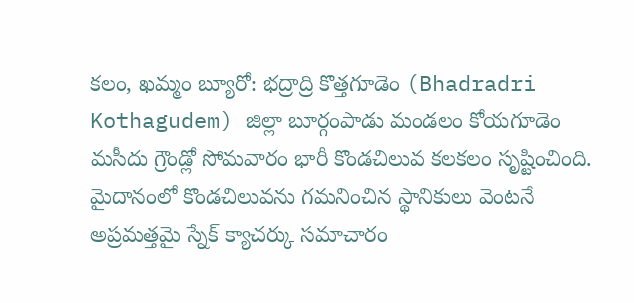కలం, ఖమ్మం బ్యూరో: భద్రాద్రి కొత్తగూడెం (Bhadradri Kothagudem) జిల్లా బూర్గంపాడు మండలం కోయగూడెం మసీదు గ్రౌండ్లో సోమవారం భారీ కొండచిలువ కలకలం సృష్టించింది. మైదానంలో కొండచిలువను గమనించిన స్థానికులు వెంటనే అప్రమత్తమై స్నేక్ క్యాచర్కు సమాచారం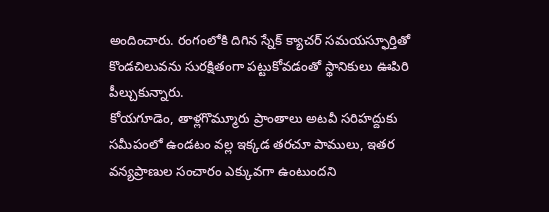అందించారు. రంగంలోకి దిగిన స్నేక్ క్యాచర్ సమయస్ఫూర్తితో కొండచిలువను సురక్షితంగా పట్టుకోవడంతో స్థానికులు ఊపిరి పీల్చుకున్నారు.
కోయగూడెం, తాళ్లగొమ్మూరు ప్రాంతాలు అటవీ సరిహద్దుకు సమీపంలో ఉండటం వల్ల ఇక్కడ తరచూ పాములు, ఇతర వన్యప్రాణుల సంచారం ఎక్కువగా ఉంటుందని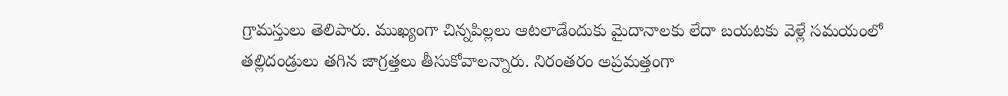గ్రామస్తులు తెలిపారు. ముఖ్యంగా చిన్నపిల్లలు ఆటలాడేందుకు మైదానాలకు లేదా బయటకు వెళ్లే సమయంలో తల్లిదండ్రులు తగిన జాగ్రత్తలు తీసుకోవాలన్నారు. నిరంతరం అప్రమత్తంగా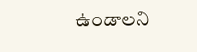ఉండాలని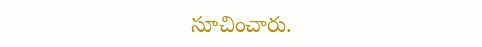సూచించారు.